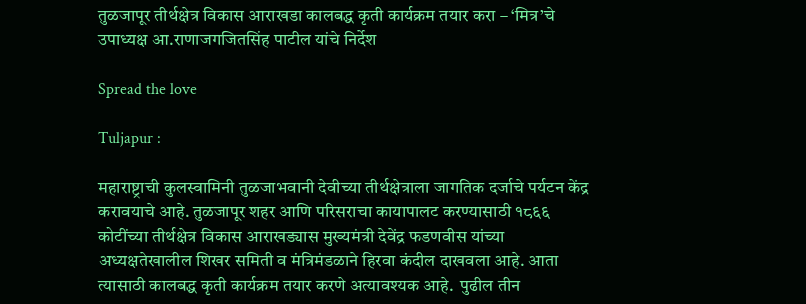तुळजापूर तीर्थक्षेत्र विकास आराखडा कालबद्ध कृती कार्यक्रम तयार करा – ‘मित्र’चे उपाध्यक्ष आ.राणाजगजितसिंह पाटील यांचे निर्देश

Spread the love

Tuljapur :

महाराष्ट्राची कुलस्वामिनी तुळजाभवानी देवीच्या तीर्थक्षेत्राला जागतिक दर्जाचे पर्यटन केंद्र करावयाचे आहे. तुळजापूर शहर आणि परिसराचा कायापालट करण्यासाठी १८६६ कोटींच्या तीर्थक्षेत्र विकास आराखड्यास मुख्यमंत्री देवेंद्र फडणवीस यांच्या अध्यक्षतेखालील शिखर समिती व मंत्रिमंडळाने हिरवा कंदील दाखवला आहे. आता त्यासाठी कालबद्ध कृती कार्यक्रम तयार करणे अत्यावश्यक आहे.  पुढील तीन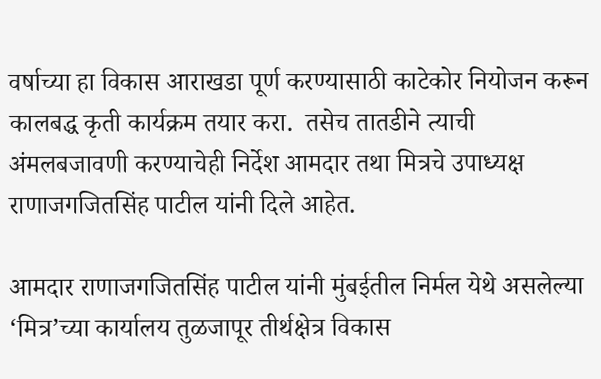वर्षाच्या हा विकास आराखडा पूर्ण करण्यासाठी काटेकोर नियोजन करून कालबद्ध कृती कार्यक्रम तयार करा.  तसेच तातडीने त्याची अंमलबजावणी करण्याचेही निर्देश आमदार तथा मित्रचे उपाध्यक्ष राणाजगजितसिंह पाटील यांनी दिले आहेत.

आमदार राणाजगजितसिंह पाटील यांनी मुंबईतील निर्मल येथे असलेल्या ‘मित्र’च्या कार्यालय तुळजापूर तीर्थक्षेत्र विकास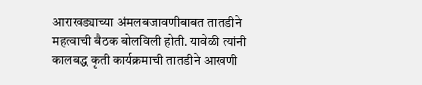आराखड्याच्या अंमलबजावणीबाबत तातडीने महत्वाची बैठक बोलविली होती. यावेळी त्यांनी कालबद्ध कृती कार्यक्रमाची तातडीने आखणी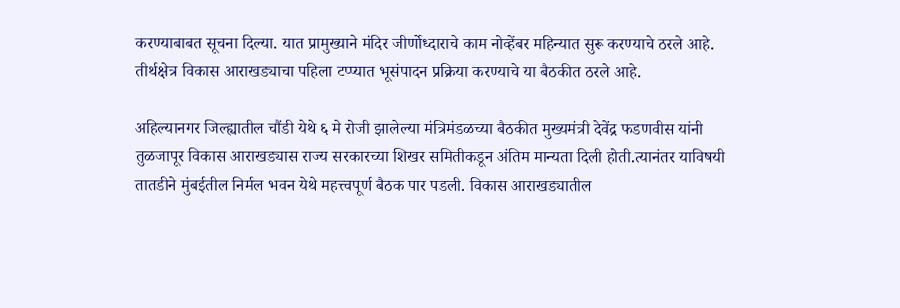करण्याबाबत सूचना दिल्या. यात प्रामुख्याने मंदिर जीर्णोध्दाराचे काम नोव्हेंबर महिन्यात सुरू करण्याचे ठरले आहे. तीर्थक्षेत्र विकास आराखड्याचा पहिला टप्प्यात भूसंपादन प्रक्रिया करण्याचे या बैठकीत ठरले आहे.

अहिल्यानगर जिल्ह्यातील चौंडी येथे ६ मे रोजी झालेल्या मंत्रिमंडळच्या बैठकीत मुख्यमंत्री देवेंद्र फडणवीस यांनी  तुळजापूर विकास आराखड्यास राज्य सरकारच्या शिखर समितीकडून अंतिम मान्यता दिली होती.त्यानंतर याविषयी तातडीने मुंबईतील निर्मल भवन येथे महत्त्वपूर्ण बैठक पार पडली. विकास आराखड्यातील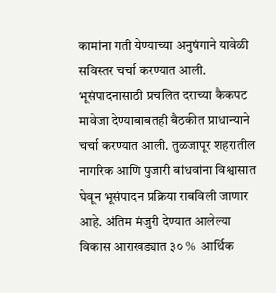कामांना गती येण्याच्या अनुषंगाने यावेळी सविस्तर चर्चा करण्यात आली. भूसंपादनासाठी प्रचलित दराच्या कैकपट मावेजा देण्याबाबतही बैठकीत प्राधान्याने चर्चा करण्यात आली. तुळजापूर शहरातील नागरिक आणि पुजारी बांधवांना विश्वासात घेवून भूसंपादन प्रक्रिया राबविली जाणार आहे. अंतिम मंजुरी देण्यात आलेल्या विकास आराखड्यात ३० %  आर्थिक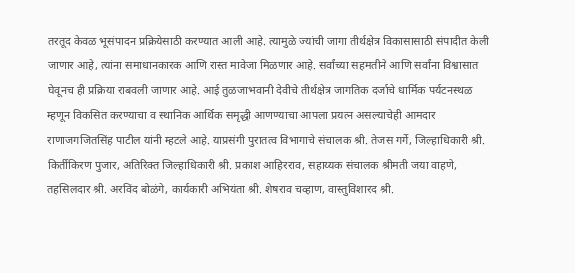तरतूद केवळ भूसंपादन प्रक्रियेसाठी करण्यात आली आहे. त्यामुळे ज्यांची जागा तीर्थक्षेत्र विकासासाठी संपादीत केली जाणार आहे, त्यांना समाधानकारक आणि रास्त मावेजा मिळणार आहे. सर्वांच्या सहमतीने आणि सर्वांना विश्वासात घेवूनच ही प्रक्रिया राबवली जाणार आहे. आई तुळजाभवानी देवीचे तीर्थक्षेत्र जागतिक दर्जाचे धार्मिक पर्यटनस्थळ म्हणून विकसित करण्याचा व स्थानिक आर्थिक समृद्धी आणण्याचा आपला प्रयत्न असल्याचेही आमदार राणाजगजितसिंह पाटील यांनी म्हटले आहे. याप्रसंगी पुरातत्व विभागाचे संचालक श्री. तेजस गर्गे, जिल्हाधिकारी श्री. किर्तीकिरण पुजार, अतिरिक्त जिल्हाधिकारी श्री. प्रकाश आहिरराव, सहाय्यक संचालक श्रीमती जया वाहणे, तहसिलदार श्री. अरविंद बोळंगे, कार्यकारी अभियंता श्री. शेषराव चव्हाण, वास्तुविशारद श्री.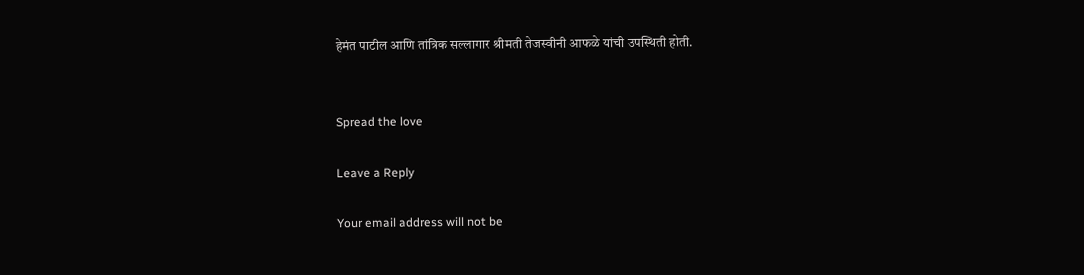हेमंत पाटील आणि तांत्रिक सल्लागार श्रीमती तेजस्वीनी आफळे यांची उपस्थिती होती.


Spread the love

Leave a Reply

Your email address will not be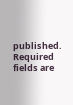published. Required fields are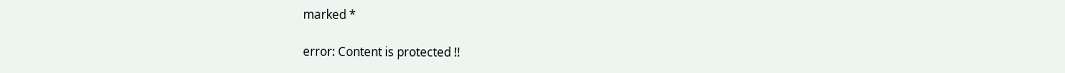marked *

error: Content is protected !!